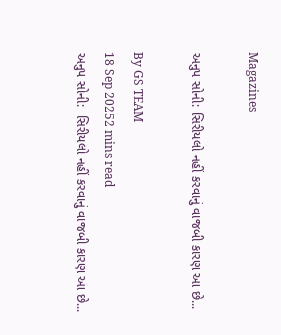Magazines

અનુપ સોની: સિરીયલો નહીં કરવાનું વાજબી કારણ આ છે...

By GS TEAM
18 Sep 20252 mins read
અનુપ સોની:  સિરીયલો નહીં કરવાનું વાજબી કારણ આ છે...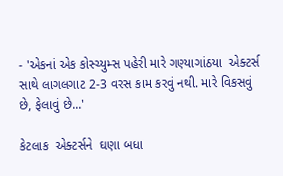- 'એકનાં એક કોસ્ચ્યુમ્સ પહેરી મારે ગણ્યાગાંઠયા  એક્ટર્સ  સાથે લાગલગાટ 2-3 વરસ કામ કરવું નથી. મારે વિકસવું  છે, ફેલાવું છે...'

કેટલાક  એક્ટર્સને  ઘણા બધા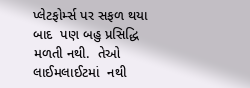પ્લેટફોર્મ્સ પર સફળ થયા બાદ  પણ બહુ પ્રસિદ્ધિ  મળતી નથી.  તેઓ લાઈમલાઈટમાં  નથી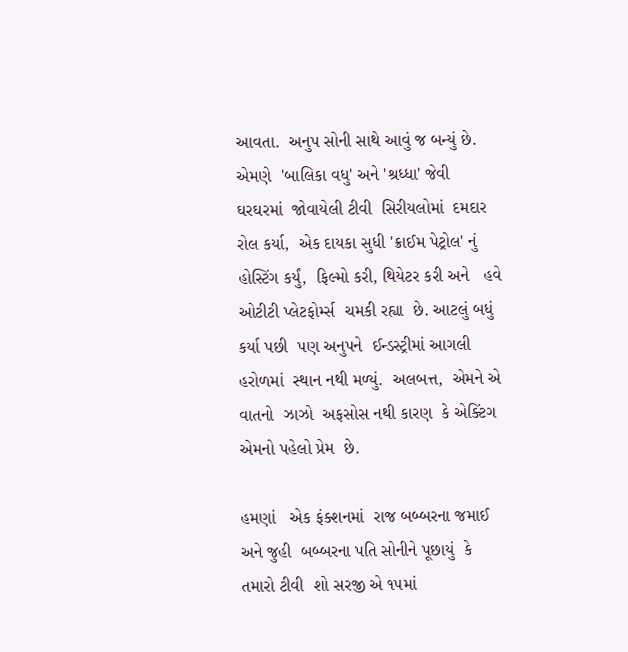આવતા.  અનુપ સોની સાથે આવું જ બન્યું છે. એમણે  'બાલિકા વધુ' અને 'શ્રધ્ધા' જેવી  ઘરઘરમાં  જોવાયેલી ટીવી  સિરીયલોમાં  દમદાર રોલ કર્યા,  એક દાયકા સુધી 'ક્રાઈમ પેટ્રોલ' નું હોસ્ટિંગ કર્યું,  ફિલ્મો કરી, થિયેટર કરી અને   હવે ઓટીટી પ્લેટફોર્મ્સ  ચમકી રહ્યા  છે. આટલું બધું કર્યા પછી  પણ અનુપને  ઈન્ડસ્ટ્રીમાં આગલી  હરોળમાં  સ્થાન નથી મળ્યું.  અલબત્ત,  એમને એ વાતનો  ઝાઝો  અફસોસ નથી કારણ  કે એક્ટિંગ  એમનો પહેલો પ્રેમ  છે.

હમણાં   એક ફંક્શનમાં  રાજ બબ્બરના જમાઈ અને જુહી  બબ્બરના પતિ સોનીને પૂછાયું  કે તમારો ટીવી  શો સરજી એ ૧૫માં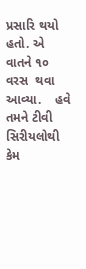પ્રસારિ થયો હતો. એ વાતને ૧૦ વરસ  થવા આવ્યા.    હવે તમને ટીવી સિરીયલોથી કેમ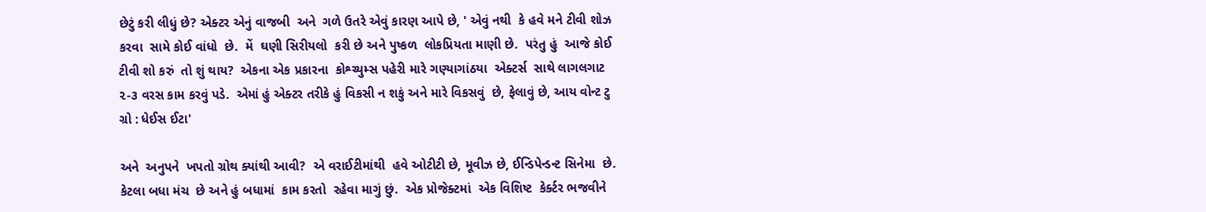છેટું કરી લીધું છે? એક્ટર એનું વાજબી  અને  ગળે ઉતરે એવું કારણ આપે છે, ' એવું નથી  કે હવે મને ટીવી શોઝ કરવા  સામે કોઈ વાંધો  છે.  મેં  ઘણી સિરીયલો  કરી છે અને પુષ્કળ  લોકપ્રિયતા માણી છે.  પરંતુ હું  આજે કોઈ ટીવી શો કરું  તો શું થાય?  એકના એક પ્રકારના  કોશ્ચ્યુમ્સ પહેરી મારે ગણ્યાગાંઠયા  એક્ટર્સ  સાથે લાગલગાટ  ૨-૩ વરસ કામ કરવું પડે.  એમાં હું એક્ટર તરીકે હું વિકસી ન શકું અને મારે વિકસવું  છે, ફેલાવું છે, આય વોન્ટ ટુ ગ્રો : ધેઈસ ઈટા'

અને  અનુપને  ખપતો ગ્રોથ ક્યાંથી આવી?  એ વરાઈટીમાંથી  હવે ઓટીટી છે, મૂવીઝ છે, ઈન્ડિપેન્ડન્ટ સિનેમા  છે.  કેટલા બધા મંચ  છે અને હું બધામાં  કામ કરતો  રહેવા માગું છું.  એક પ્રોજેક્ટમાં  એક વિશિષ્ટ  કેર્ક્ટર ભજવીને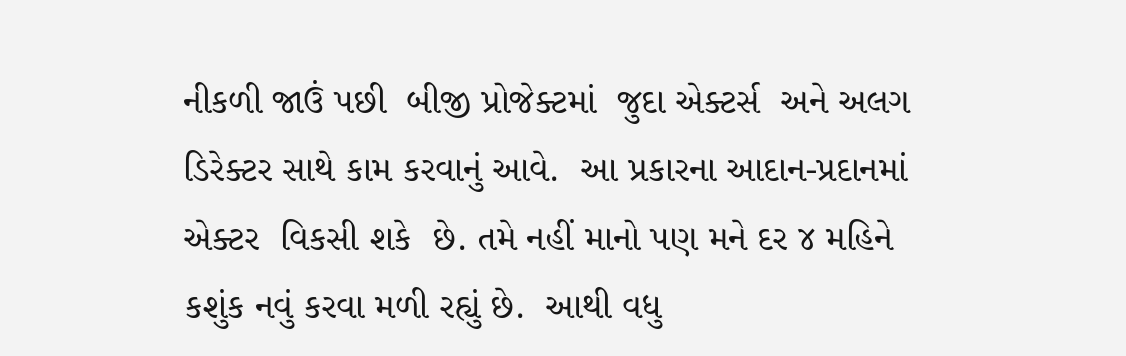નીકળી જાઉં પછી  બીજી પ્રોજેક્ટમાં  જુદા એક્ટર્સ  અને અલગ ડિરેક્ટર સાથે કામ કરવાનું આવે.  આ પ્રકારના આદાન-પ્રદાનમાં એક્ટર  વિકસી શકે  છે. તમે નહીં માનો પણ મને દર ૪ મહિને  કશુંક નવું કરવા મળી રહ્યું છે.  આથી વધુ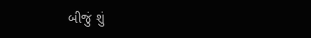બીજું શું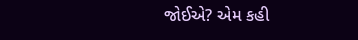જોઈએ? એમ કહી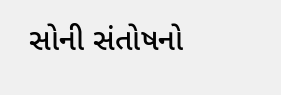સોની સંતોષનો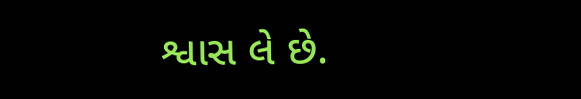શ્વાસ લે છે.